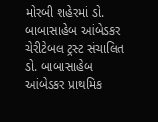મોરબી શહેરમાં ડો. બાબાસાહેબ આંબેડકર ચેરીટેબલ ટ્રસ્ટ સંચાલિત ડો. બાબાસાહેબ આંબેડકર પ્રાથમિક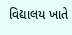વિદ્યાલય ખાતે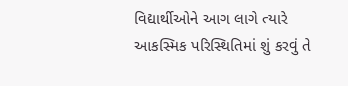વિદ્યાર્થીઓને આગ લાગે ત્યારે આકસ્મિક પરિસ્થિતિમાં શું કરવું તે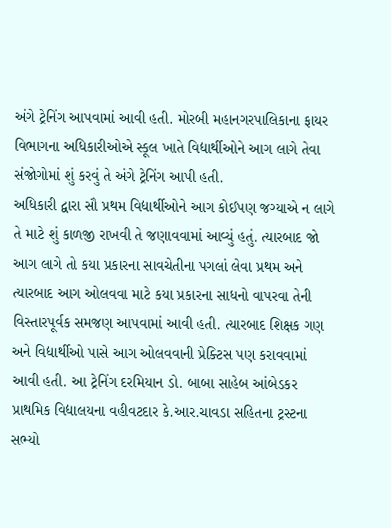અંગે ટ્રેનિંગ આપવામાં આવી હતી. મોરબી મહાનગરપાલિકાના ફાયર વિભાગના અધિકારીઓએ સ્કૂલ ખાતે વિદ્યાર્થીઓને આગ લાગે તેવા સંજોગોમાં શું કરવું તે અંગે ટ્રેનિંગ આપી હતી.
અધિકારી દ્વારા સૌ પ્રથમ વિદ્યાર્થીઓને આગ કોઈપણ જગ્યાએ ન લાગે તે માટે શું કાળજી રાખવી તે જણાવવામાં આવ્યું હતું. ત્યારબાદ જો આગ લાગે તો કયા પ્રકારના સાવચેતીના પગલાં લેવા પ્રથમ અને ત્યારબાદ આગ ઓલવવા માટે કયા પ્રકારના સાધનો વાપરવા તેની વિસ્તારપૂર્વક સમજણ આપવામાં આવી હતી. ત્યારબાદ શિક્ષક ગણ અને વિદ્યાર્થીઓ પાસે આગ ઓલવવાની પ્રેક્ટિસ પણ કરાવવામાં આવી હતી. આ ટ્રેનિંગ દરમિયાન ડો. બાબા સાહેબ આંબેડકર પ્રાથમિક વિદ્યાલયના વહીવટદાર કે.આર.ચાવડા સહિતના ટ્રસ્ટના સભ્યો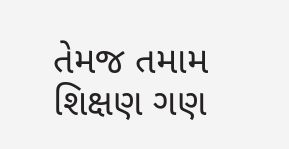તેમજ તમામ શિક્ષણ ગણ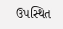ઉપસ્થિત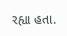રહ્યા હતા.